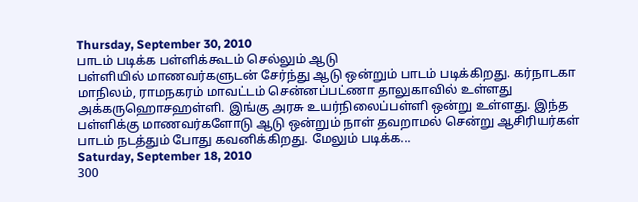Thursday, September 30, 2010
பாடம் படிக்க பள்ளிக்கூடம் செல்லும் ஆடு
பள்ளியில் மாணவர்களுடன் சேர்ந்து ஆடு ஒன்றும் பாடம் படிக்கிறது. கர்நாடகா மாநிலம், ராமநகரம் மாவட்டம் சென்னப்பட்ணா தாலுகாவில் உள்ளது அக்கருஹொசஹள்ளி. இங்கு அரசு உயர்நிலைப்பள்ளி ஒன்று உள்ளது. இந்த பள்ளிக்கு மாணவர்களோடு ஆடு ஒன்றும் நாள் தவறாமல் சென்று ஆசிரியர்கள் பாடம் நடத்தும் போது கவனிக்கிறது. மேலும் படிக்க...
Saturday, September 18, 2010
300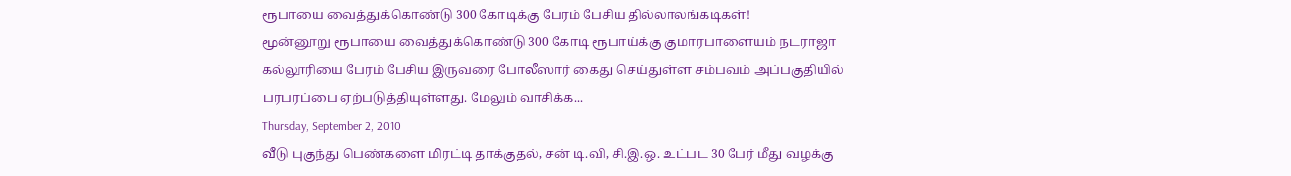ரூபாயை வைத்துக்கொண்டு 300 கோடிக்கு பேரம் பேசிய தில்லாலங்கடிகள்!
மூன்னூறு ரூபாயை வைத்துக்கொண்டு 300 கோடி ரூபாய்க்கு குமாரபாளையம் நடராஜா கல்லூரியை பேரம் பேசிய இருவரை போலீஸார் கைது செய்துள்ள சம்பவம் அப்பகுதியில் பரபரப்பை ஏற்படுத்தியுள்ளது. மேலும் வாசிக்க...
Thursday, September 2, 2010
வீடு புகுந்து பெண்களை மிரட்டி தாக்குதல், சன் டி.வி, சி.இ.ஒ. உட்பட 30 பேர் மீது வழக்கு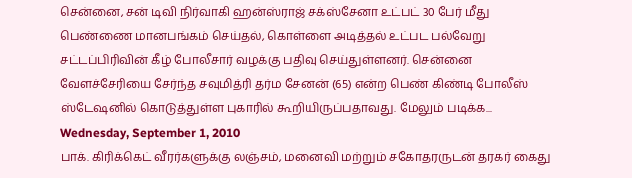சென்னை, சன் டிவி நிர்வாகி ஹன்ஸ்ராஜ் சக்ஸ்சேனா உட்பட் 30 பேர் மீது பெண்ணை மானபங்கம் செய்தல், கொள்ளை அடித்தல் உட்பட பல்வேறு சட்டப்பிரிவின் கீழ் போலீசார் வழக்கு பதிவு செய்துள்ளனர். சென்னை வேளச்சேரியை சேர்ந்த சவுமித்ரி தர்ம சேனன் (65) என்ற பெண் கிண்டி போலீஸ் ஸ்டேஷனில் கொடுத்துள்ள புகாரில் கூறியிருப்பதாவது. மேலும் படிக்க...
Wednesday, September 1, 2010
பாக். கிரிக்கெட் வீரர்களுக்கு லஞ்சம், மனைவி மற்றும் சகோதரருடன் தரகர் கைது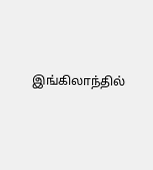இங்கிலாந்தில்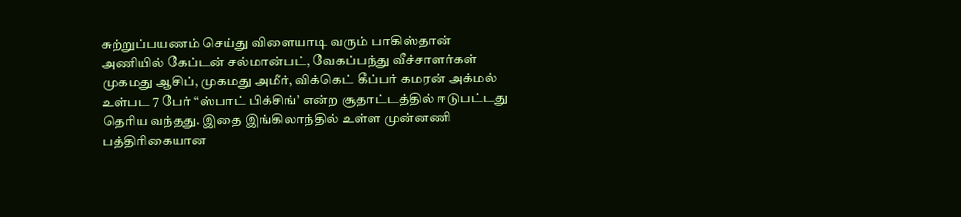சுற்றுப்பயணம் செய்து விளையாடி வரும் பாகிஸ்தான் அணியில் கேப்டன் சல்மான்பட், வேகப்பந்து வீச்சாளர்கள் முகமது ஆசிப், முகமது அமீர், விக்கெட் கீப்பர் கமரன் அக்மல் உள்பட 7 பேர் “ஸ்பாட் பிக்சிங்’ என்ற சூதாட்டத்தில் ஈடுபட்டது தெரிய வந்தது. இதை இங்கிலாந்தில் உள்ள முன்னணி பத்திரிகையான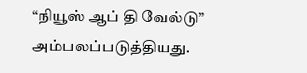“நியூஸ் ஆப் தி வேல்டு” அம்பலப்படுத்தியது.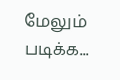மேலும் படிக்க...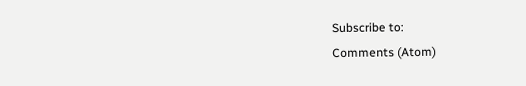Subscribe to:
Comments (Atom)